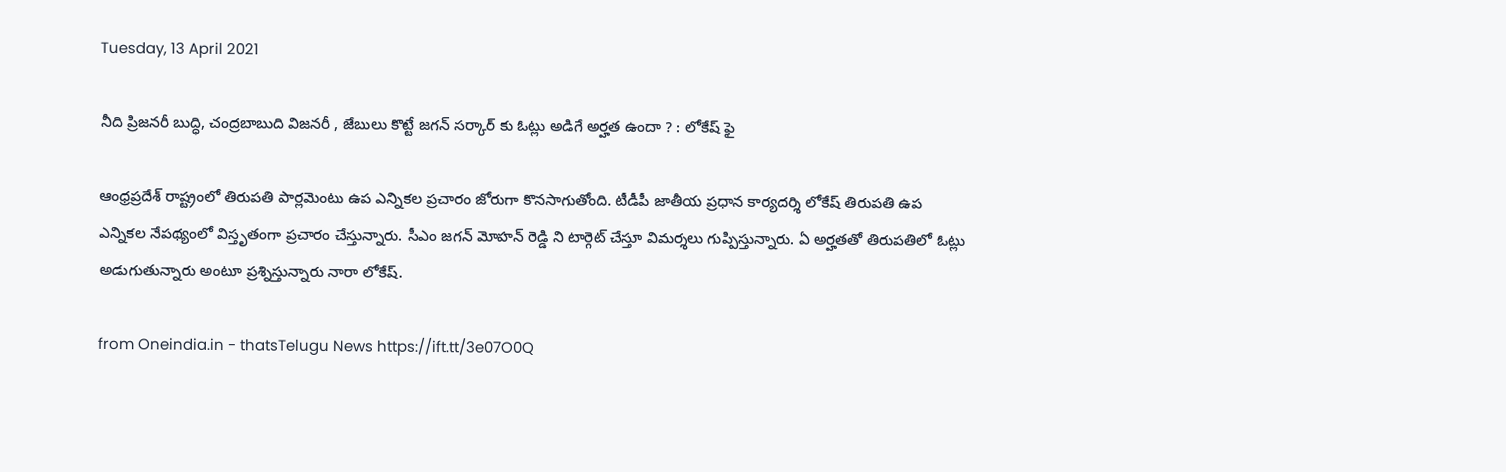Tuesday, 13 April 2021

నీది ప్రిజనరీ బుద్ధి, చంద్రబాబుది విజనరీ , జేబులు కొట్టే జగన్ సర్కార్ కు ఓట్లు అడిగే అర్హత ఉందా ? : లోకేష్ ఫై

ఆంధ్రప్రదేశ్ రాష్ట్రంలో తిరుపతి పార్లమెంటు ఉప ఎన్నికల ప్రచారం జోరుగా కొనసాగుతోంది. టీడీపీ జాతీయ ప్రధాన కార్యదర్శి లోకేష్ తిరుపతి ఉప ఎన్నికల నేపథ్యంలో విస్తృతంగా ప్రచారం చేస్తున్నారు. సీఎం జగన్ మోహన్ రెడ్డి ని టార్గెట్ చేస్తూ విమర్శలు గుప్పిస్తున్నారు. ఏ అర్హతతో తిరుపతిలో ఓట్లు అడుగుతున్నారు అంటూ ప్రశ్నిస్తున్నారు నారా లోకేష్.

from Oneindia.in - thatsTelugu News https://ift.tt/3e07O0Q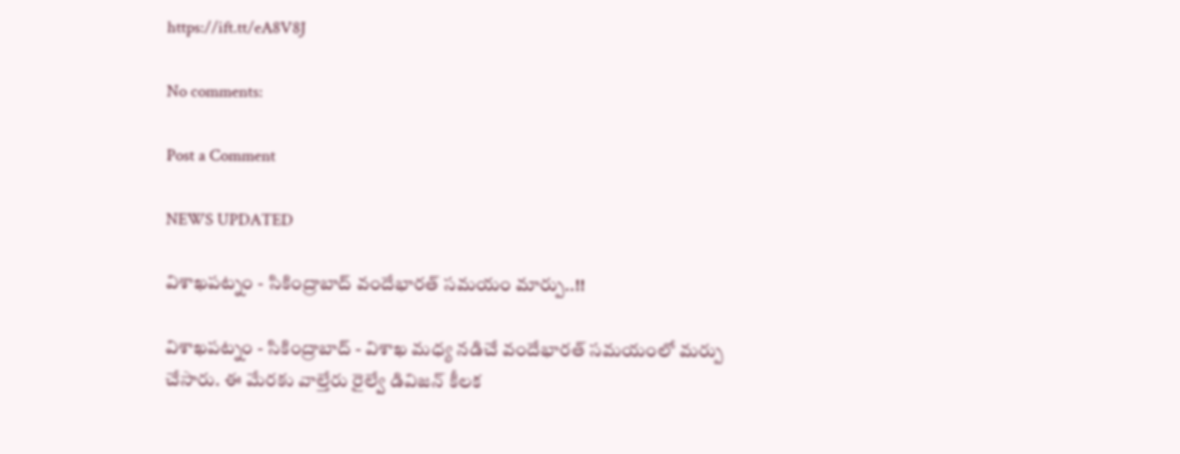https://ift.tt/eA8V8J

No comments:

Post a Comment

NEWS UPDATED

విశాఖపట్నం - సికింద్రాబాద్ వందేభారత్ సమయం మార్పు..!!

విశాఖపట్నం - సికింద్రాబాద్ - విశాఖ మధ్య నడిచే వందేభారత్ సమయంలో మర్పు చేసారు. ఈ మేరకు వాల్తేరు రైల్వే డివిజన్ కీలక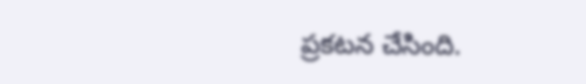ప్రకటన చేసింది.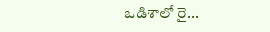ఒడిశాలో రై...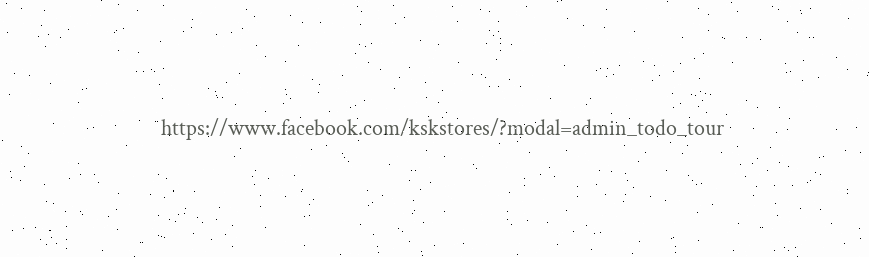https://www.facebook.com/kskstores/?modal=admin_todo_tour